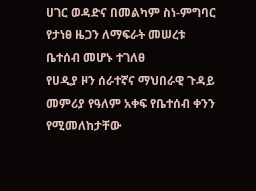ሀገር ወዳድና በመልካም ስነ-ምግባር የታነፀ ዜጋን ለማፍራት መሠረቱ ቤተሰብ መሆኑ ተገለፀ
የሀዲያ ዞን ሰራተኛና ማህበራዊ ጉዳይ መምሪያ የዓለም አቀፍ የቤተሰብ ቀንን የሚመለከታቸው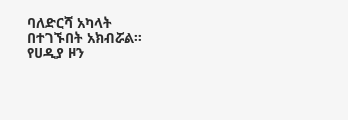ባለድርሻ አካላት በተገኙበት አክብሯል።
የሀዲያ ዞን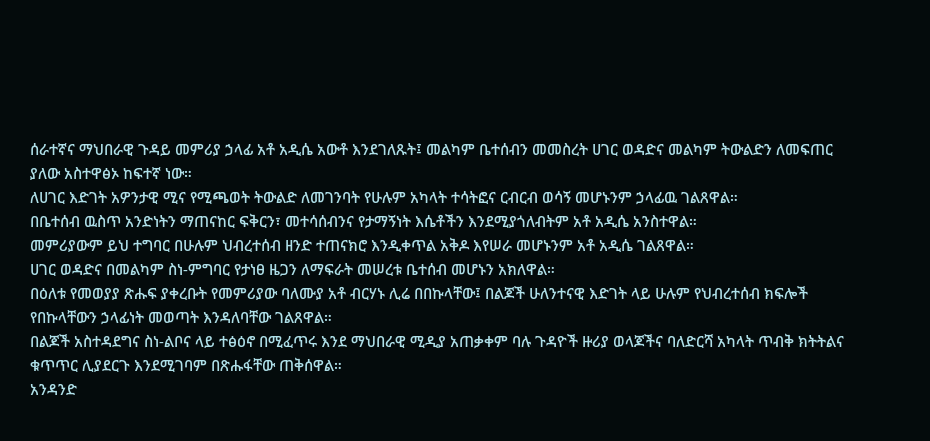ሰራተኛና ማህበራዊ ጉዳይ መምሪያ ኃላፊ አቶ አዲሴ አውቶ እንደገለጹት፤ መልካም ቤተሰብን መመስረት ሀገር ወዳድና መልካም ትውልድን ለመፍጠር ያለው አስተዋፅኦ ከፍተኛ ነው።
ለሀገር እድገት አዎንታዊ ሚና የሚጫወት ትውልድ ለመገንባት የሁሉም አካላት ተሳትፎና ርብርብ ወሳኝ መሆኑንም ኃላፊዉ ገልጸዋል።
በቤተሰብ ዉስጥ አንድነትን ማጠናከር ፍቅርን፣ መተሳሰብንና የታማኝነት እሴቶችን እንደሚያጎለብትም አቶ አዲሴ አንስተዋል።
መምሪያውም ይህ ተግባር በሁሉም ህብረተሰብ ዘንድ ተጠናክሮ እንዲቀጥል አቅዶ እየሠራ መሆኑንም አቶ አዲሴ ገልጸዋል።
ሀገር ወዳድና በመልካም ስነ-ምግባር የታነፀ ዜጋን ለማፍራት መሠረቱ ቤተሰብ መሆኑን አክለዋል።
በዕለቱ የመወያያ ጽሑፍ ያቀረቡት የመምሪያው ባለሙያ አቶ ብርሃኑ ሊሬ በበኩላቸው፤ በልጆች ሁለንተናዊ እድገት ላይ ሁሉም የህብረተሰብ ክፍሎች የበኩላቸውን ኃላፊነት መወጣት እንዳለባቸው ገልጸዋል።
በልጆች አስተዳደግና ስነ-ልቦና ላይ ተፅዕኖ በሚፈጥሩ እንደ ማህበራዊ ሚዲያ አጠቃቀም ባሉ ጉዳዮች ዙሪያ ወላጆችና ባለድርሻ አካላት ጥብቅ ክትትልና ቁጥጥር ሊያደርጉ እንደሚገባም በጽሑፋቸው ጠቅሰዋል።
አንዳንድ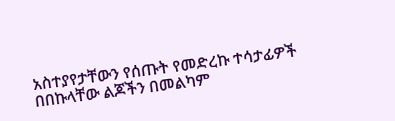አስተያየታቸውን የሰጡት የመድረኩ ተሳታፊዎች በበኩላቸው ልጆችን በመልካም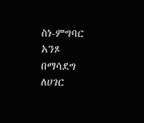ስነ-ምግባር አንጾ በማሳደግ ለሀገር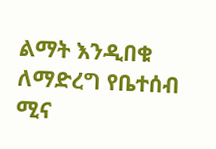ልማት እንዲበቁ ለማድረግ የቤተሰብ ሚና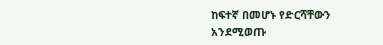ከፍተኛ በመሆኑ የድርሻቸውን አንደሚወጡ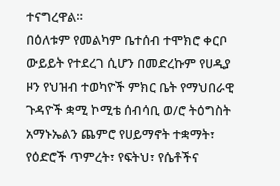ተናግረዋል።
በዕለቱም የመልካም ቤተሰብ ተሞክሮ ቀርቦ ውይይት የተደረገ ሲሆን በመድረኩም የሀዲያ ዞን የህዝብ ተወካዮች ምክር ቤት የማህበራዊ ጉዳዮች ቋሚ ኮሚቴ ሰብሳቢ ወ/ሮ ትዕግስት አማኑኤልን ጨምሮ የሀይማኖት ተቋማት፣ የዕድሮች ጥምረት፣ የፍትህ፣ የሴቶችና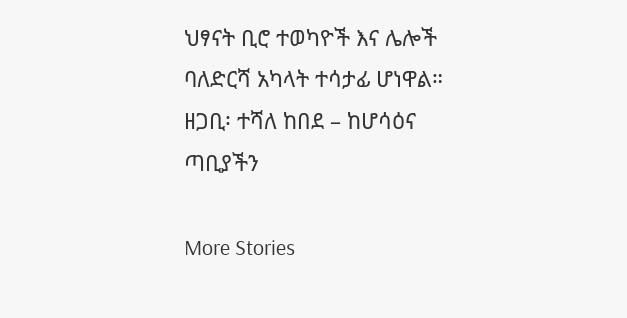ህፃናት ቢሮ ተወካዮች እና ሌሎች ባለድርሻ አካላት ተሳታፊ ሆነዋል።
ዘጋቢ፡ ተሻለ ከበደ – ከሆሳዕና ጣቢያችን

More Stories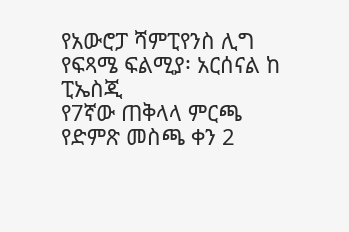የአውሮፓ ሻምፒየንስ ሊግ የፍጻሜ ፍልሚያ፡ አርሰናል ከ ፒኤስጂ
የ7ኛው ጠቅላላ ምርጫ የድምጽ መስጫ ቀን 2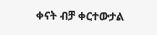ቀናት ብቻ ቀርተውታል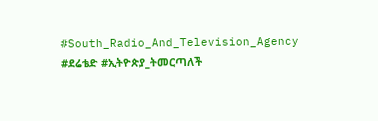#South_Radio_And_Television_Agency #ደሬቴድ #ኢትዮጵያ_ትመርጣለች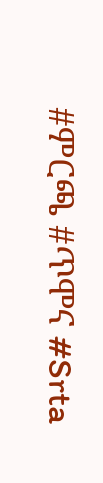#ምርጫ #ጥሞና #Srta